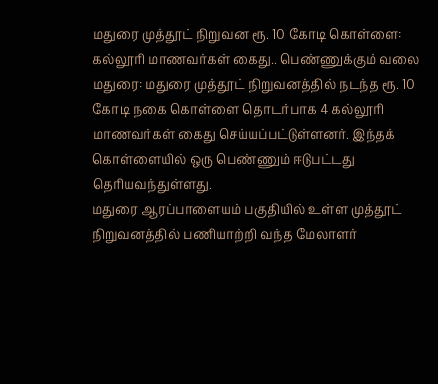மதுரை முத்தூட் நிறுவன ரூ. 10 கோடி கொள்ளை: கல்லூரி மாணவர்கள் கைது.. பெண்ணுக்கும் வலை
மதுரை: மதுரை முத்தூட் நிறுவனத்தில் நடந்த ரூ. 10 கோடி நகை கொள்ளை தொடர்பாக 4 கல்லூரி மாணவர்கள் கைது செய்யப்பட்டுள்ளனர். இந்தக் கொள்ளையில் ஒரு பெண்ணும் ஈடுபட்டது தெரியவந்துள்ளது.
மதுரை ஆரப்பாளையம் பகுதியில் உள்ள முத்தூட் நிறுவனத்தில் பணியாற்றி வந்த மேலாளர்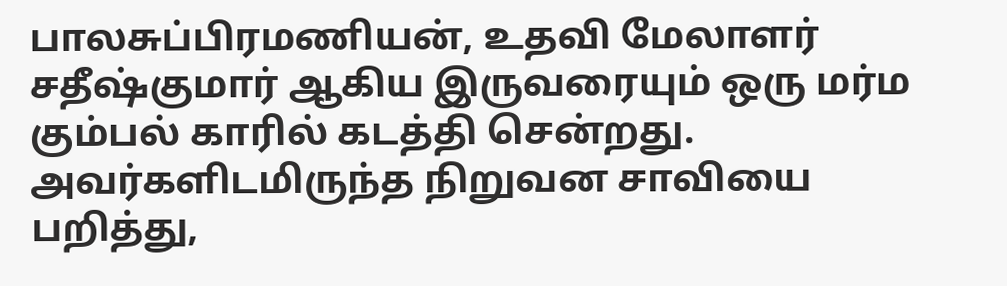பாலசுப்பிரமணியன், உதவி மேலாளர் சதீஷ்குமார் ஆகிய இருவரையும் ஒரு மர்ம கும்பல் காரில் கடத்தி சென்றது. அவர்களிடமிருந்த நிறுவன சாவியை பறித்து,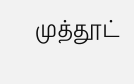முத்தூட்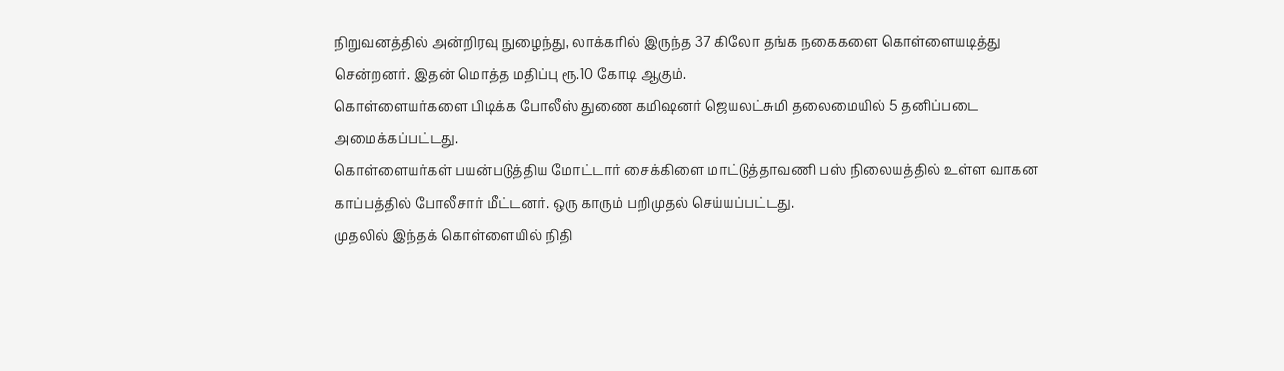நிறுவனத்தில் அன்றிரவு நுழைந்து, லாக்கரில் இருந்த 37 கிலோ தங்க நகைகளை கொள்ளையடித்து சென்றனர். இதன் மொத்த மதிப்பு ரூ.10 கோடி ஆகும்.
கொள்ளையர்களை பிடிக்க போலீஸ் துணை கமிஷனர் ஜெயலட்சுமி தலைமையில் 5 தனிப்படை அமைக்கப்பட்டது.
கொள்ளையர்கள் பயன்படுத்திய மோட்டார் சைக்கிளை மாட்டுத்தாவணி பஸ் நிலையத்தில் உள்ள வாகன காப்பத்தில் போலீசார் மீட்டனர். ஒரு காரும் பறிமுதல் செய்யப்பட்டது.
முதலில் இந்தக் கொள்ளையில் நிதி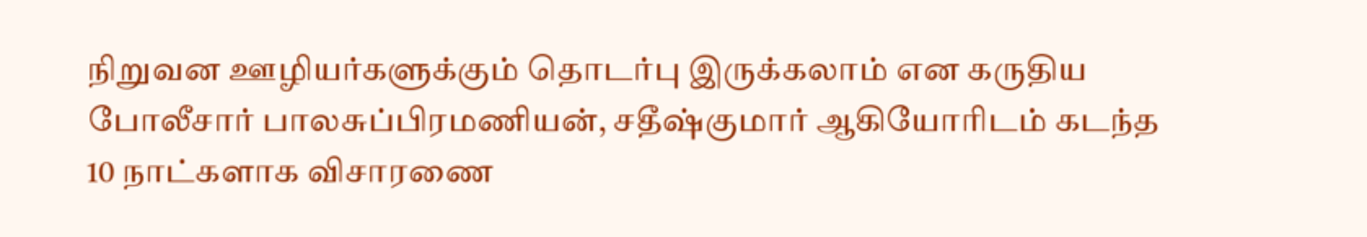நிறுவன ஊழியர்களுக்கும் தொடர்பு இருக்கலாம் என கருதிய போலீசார் பாலசுப்பிரமணியன், சதீஷ்குமார் ஆகியோரிடம் கடந்த 10 நாட்களாக விசாரணை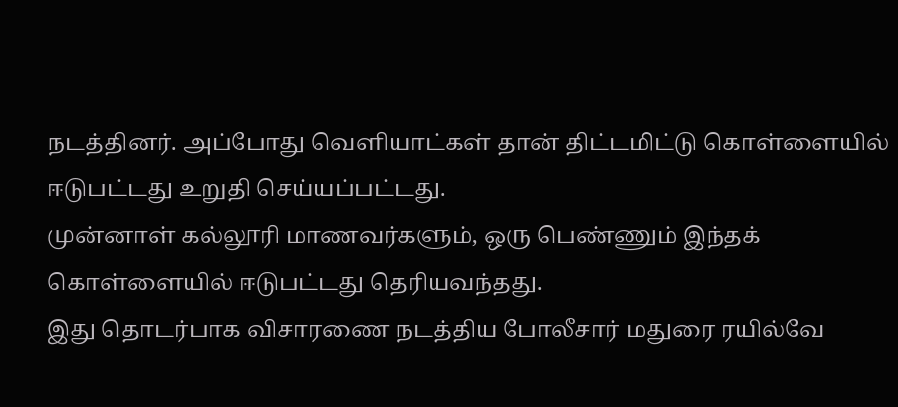நடத்தினர். அப்போது வெளியாட்கள் தான் திட்டமிட்டு கொள்ளையில் ஈடுபட்டது உறுதி செய்யப்பட்டது.
முன்னாள் கல்லூரி மாணவர்களும், ஒரு பெண்ணும் இந்தக் கொள்ளையில் ஈடுபட்டது தெரியவந்தது.
இது தொடர்பாக விசாரணை நடத்திய போலீசார் மதுரை ரயில்வே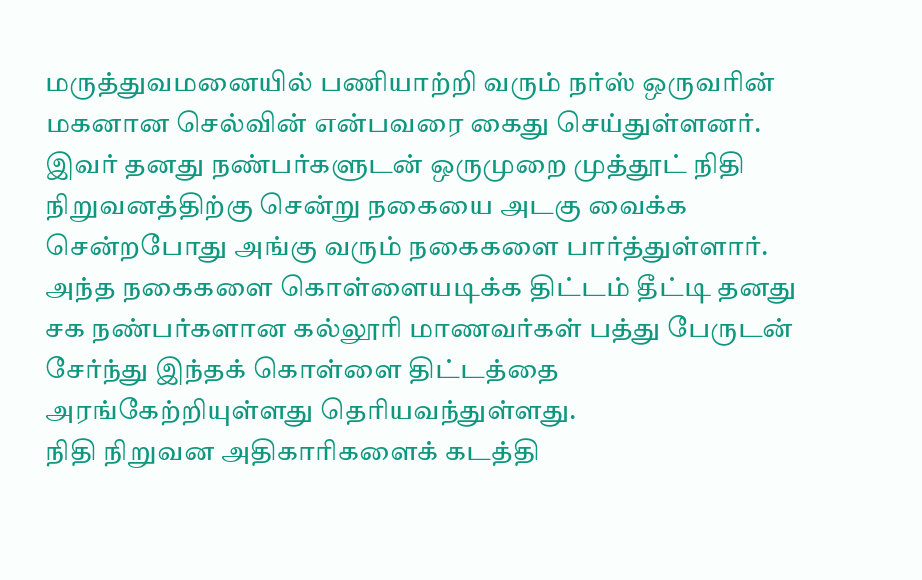மருத்துவமனையில் பணியாற்றி வரும் நர்ஸ் ஒருவரின் மகனான செல்வின் என்பவரை கைது செய்துள்ளனர்.
இவர் தனது நண்பர்களுடன் ஒருமுறை முத்தூட் நிதி நிறுவனத்திற்கு சென்று நகையை அடகு வைக்க சென்றபோது அங்கு வரும் நகைகளை பார்த்துள்ளார். அந்த நகைகளை கொள்ளையடிக்க திட்டம் தீட்டி தனது சக நண்பர்களான கல்லூரி மாணவர்கள் பத்து பேருடன் சேர்ந்து இந்தக் கொள்ளை திட்டத்தை அரங்கேற்றியுள்ளது தெரியவந்துள்ளது.
நிதி நிறுவன அதிகாரிகளைக் கடத்தி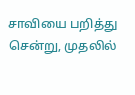சாவியை பறித்து சென்று, முதலில்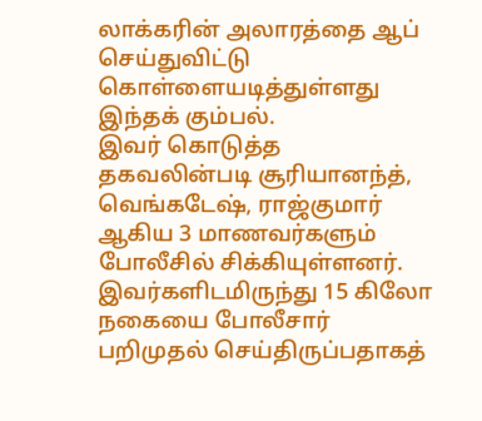லாக்கரின் அலாரத்தை ஆப் செய்துவிட்டு கொள்ளையடித்துள்ளது இந்தக் கும்பல்.
இவர் கொடுத்த தகவலின்படி சூரியானந்த், வெங்கடேஷ், ராஜ்குமார் ஆகிய 3 மாணவர்களும் போலீசில் சிக்கியுள்ளனர். இவர்களிடமிருந்து 15 கிலோ நகையை போலீசார் பறிமுதல் செய்திருப்பதாகத்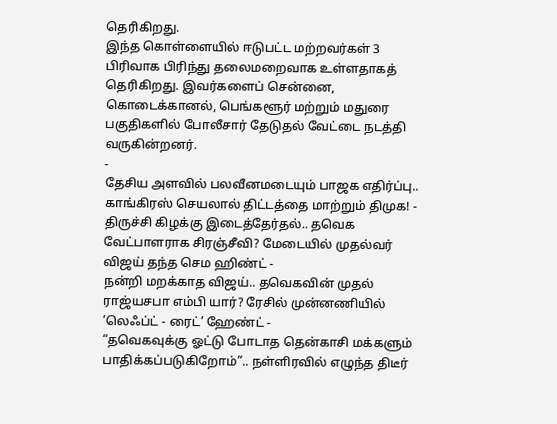தெரிகிறது.
இந்த கொள்ளையில் ஈடுபட்ட மற்றவர்கள் 3 பிரிவாக பிரிந்து தலைமறைவாக உள்ளதாகத் தெரிகிறது. இவர்களைப் சென்னை, கொடைக்கானல், பெங்களூர் மற்றும் மதுரை பகுதிகளில் போலீசார் தேடுதல் வேட்டை நடத்தி வருகின்றனர்.
-
தேசிய அளவில் பலவீனமடையும் பாஜக எதிர்ப்பு.. காங்கிரஸ் செயலால் திட்டத்தை மாற்றும் திமுக! -
திருச்சி கிழக்கு இடைத்தேர்தல்.. தவெக வேட்பாளராக சிரஞ்சீவி? மேடையில் முதல்வர் விஜய் தந்த செம ஹிண்ட் -
நன்றி மறக்காத விஜய்.. தவெகவின் முதல் ராஜ்யசபா எம்பி யார்? ரேசில் முன்னணியில் ’லெஃப்ட் - ரைட்’ ஹேண்ட் -
“தவெகவுக்கு ஓட்டு போடாத தென்காசி மக்களும் பாதிக்கப்படுகிறோம்”.. நள்ளிரவில் எழுந்த திடீர்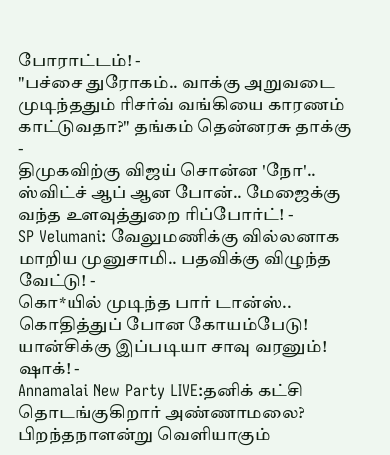போராட்டம்! -
"பச்சை துரோகம்.. வாக்கு அறுவடை முடிந்ததும் ரிசர்வ் வங்கியை காரணம் காட்டுவதா?" தங்கம் தென்னரசு தாக்கு -
திமுகவிற்கு விஜய் சொன்ன 'நோ'.. ஸ்விட்ச் ஆப் ஆன போன்.. மேஜைக்கு வந்த உளவுத்துறை ரிப்போர்ட்! -
SP Velumani: வேலுமணிக்கு வில்லனாக மாறிய முனுசாமி.. பதவிக்கு விழுந்த வேட்டு! -
கொ*யில் முடிந்த பார் டான்ஸ்.. கொதித்துப் போன கோயம்பேடு! யான்சிக்கு இப்படியா சாவு வரனும்! ஷாக்! -
Annamalai New Party LIVE:தனிக் கட்சி தொடங்குகிறார் அண்ணாமலை? பிறந்தநாளன்று வெளியாகும்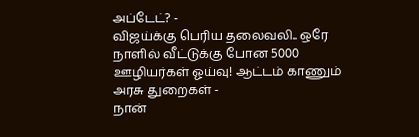அப்டேட்? -
விஜய்க்கு பெரிய தலைவலி.. ஒரே நாளில் வீட்டுக்கு போன 5000 ஊழியர்கள் ஓய்வு! ஆட்டம் காணும் அரசு துறைகள் -
நான்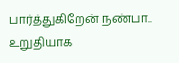பார்த்துகிறேன் நண்பா.. உறுதியாக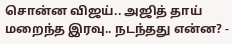சொன்ன விஜய்.. அஜித் தாய் மறைந்த இரவு.. நடந்தது என்ன? -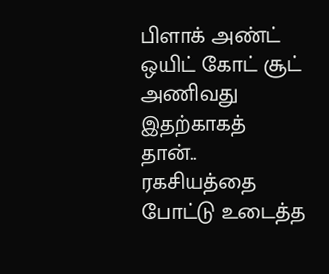பிளாக் அண்ட் ஒயிட் கோட் சூட் அணிவது இதற்காகத் தான்.. ரகசியத்தை போட்டு உடைத்த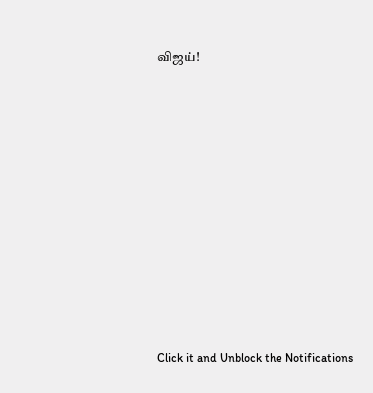விஜய்!












Click it and Unblock the Notifications